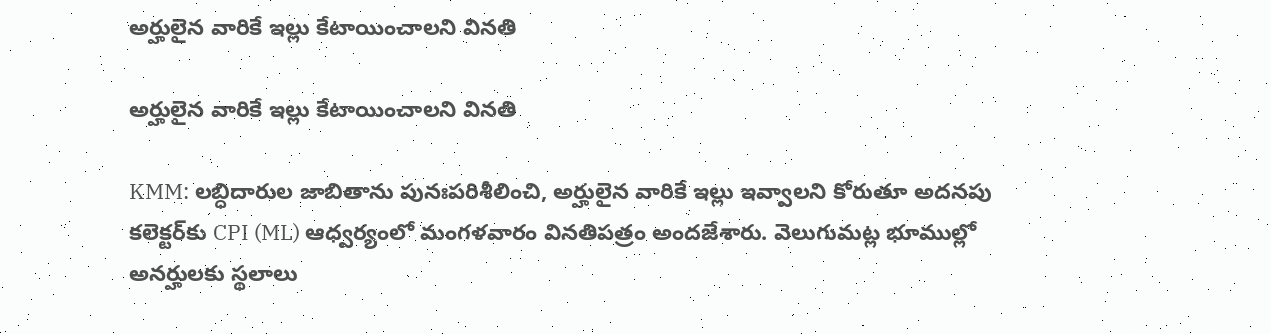అర్హులైన వారికే ఇల్లు కేటాయించాలని వినతి

అర్హులైన వారికే ఇల్లు కేటాయించాలని వినతి

KMM: లబ్ధిదారుల జాబితాను పునఃపరిశీలించి, అర్హులైన వారికే ఇల్లు ఇవ్వాలని కోరుతూ అదనపు కలెక్టర్‌కు CPI (ML) ఆధ్వర్యంలో మంగళవారం వినతిపత్రం అందజేశారు. వెలుగుమట్ల భూముల్లో అనర్హులకు స్థలాలు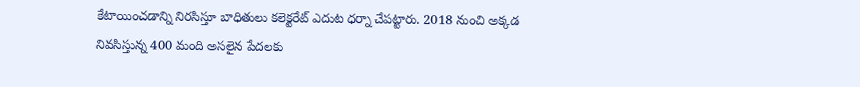కేటాయించడాన్ని నిరసిస్తూ బాధితులు కలెక్టరేట్ ఎదుట ధర్నా చేపట్టారు. 2018 నుంచి అక్కడ నివసిస్తున్న 400 మంది అసలైన పేదలకు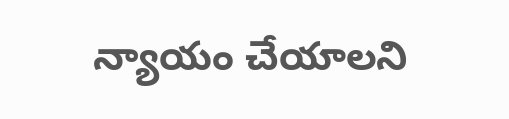న్యాయం చేయాలని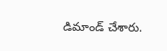డిమాండ్ చేశారు.